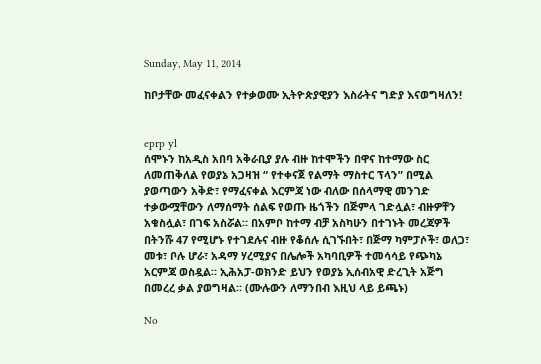Sunday, May 11, 2014

ከቦታቸው መፈናቀልን የተቃወሙ ኢትዮጵያዊያን እስራትና ግድያ እናወግዛለን!


eprp yl
ሰሞኑን ከአዲስ አበባ አቅራቢያ ያሉ ብዙ ከተሞችን በዋና ከተማው ስር ለመጠቅለል የወያኔ አጋዛዝ “ የተቀናጀ የልማት ማስተር ፕላን” በሚል ያወጣውን አቅድ፣ የማፈናቀል እርምጃ ነው ብለው በሰላማዊ መንገድ ተቃውሟቸውን ለማሰማት ሰልፍ የወጡ ዜጎችን በጅምላ ገድሏል፣ ብዙዎቸን አቁስሏል፣ በገፍ አስሯል። በአምቦ ከተማ ብቻ አስካሁን በተገኑት መረጃዎች በትንሹ 47 የሚሆኑ የተገደሉና ብዙ የቆሰሉ ሲገኙበት፣ በጅማ ካምፓሶች፣ ወለጋ፣ መቱ፣ ቦሉ ሆራ፣ አዳማ ሃረሚያና በሌሎች አካባቢዎች ተመሳሳይ የጭካኔ አርምጃ ወስዷል። ኢሕአፓ-ወክንድ ይህን የወያኔ ኢሰብአዊ ድረጊት አጅግ በመረረ ቃል ያወግዛል። (ሙሉውን ለማንበብ እዚህ ላይ ይጫኑ)

No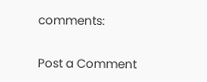comments:

Post a Comment